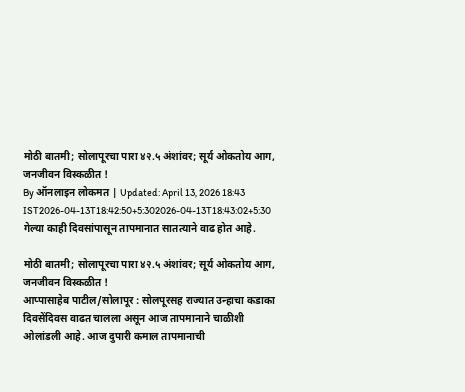मोठी बातमी; सोलापूरचा पारा ४२.५ अंशांवर; सूर्य ओकतोय आग, जनजीवन विस्कळीत !
By ऑनलाइन लोकमत | Updated: April 13, 2026 18:43 IST2026-04-13T18:42:50+5:302026-04-13T18:43:02+5:30
गेल्या काही दिवसांपासून तापमानात सातत्याने वाढ होत आहे.

मोठी बातमी; सोलापूरचा पारा ४२.५ अंशांवर; सूर्य ओकतोय आग, जनजीवन विस्कळीत !
आप्पासाहेब पाटील/सोलापूर : सोलपूरसह राज्यात उन्हाचा कडाका दिवसेंदिवस वाढत चालला असून आज तापमानाने चाळीशी ओलांडली आहे. आज दुपारी कमाल तापमानाची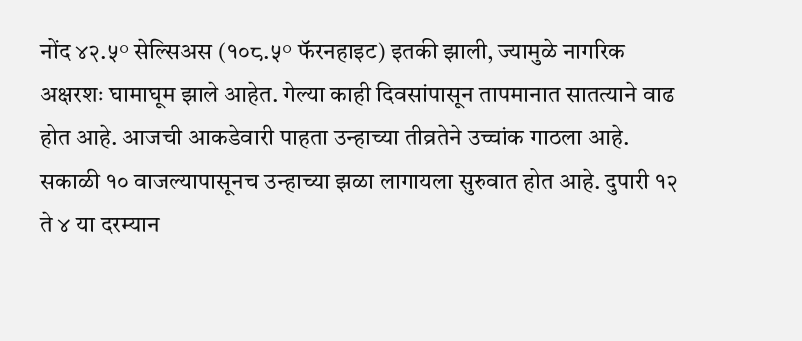नोंद ४२.५° सेल्सिअस (१०८.५° फॅरनहाइट) इतकी झाली, ज्यामुळे नागरिक अक्षरशः घामाघूम झाले आहेत. गेल्या काही दिवसांपासून तापमानात सातत्याने वाढ होत आहे. आजची आकडेवारी पाहता उन्हाच्या तीव्रतेने उच्चांक गाठला आहे.
सकाळी १० वाजल्यापासूनच उन्हाच्या झळा लागायला सुरुवात होत आहे. दुपारी १२ ते ४ या दरम्यान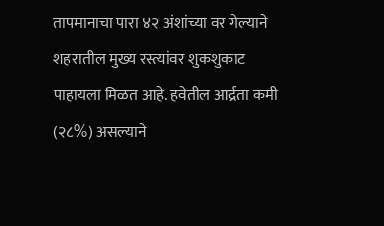तापमानाचा पारा ४२ अंशांच्या वर गेल्याने शहरातील मुख्य रस्त्यांवर शुकशुकाट पाहायला मिळत आहे. हवेतील आर्द्रता कमी (२८%) असल्याने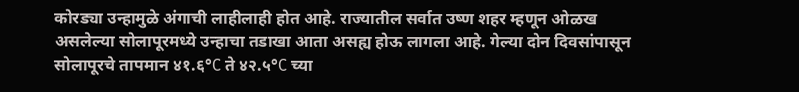कोरड्या उन्हामुळे अंगाची लाहीलाही होत आहे. राज्यातील सर्वात उष्ण शहर म्हणून ओळख असलेल्या सोलापूरमध्ये उन्हाचा तडाखा आता असह्य होऊ लागला आहे. गेल्या दोन दिवसांपासून सोलापूरचे तापमान ४१.६°C ते ४२.५°C च्या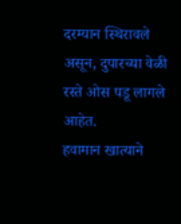दरम्यान स्थिरावले असून, दुपारच्या वेळी रस्ते ओस पडू लागले आहेत.
हवामान खात्याने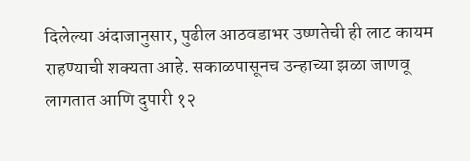दिलेल्या अंदाजानुसार, पुढील आठवडाभर उष्णतेची ही लाट कायम राहण्याची शक्यता आहे. सकाळपासूनच उन्हाच्या झळा जाणवू लागतात आणि दुपारी १२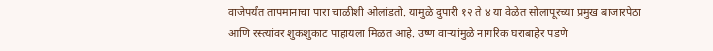वाजेपर्यंत तापमानाचा पारा चाळीशी ओलांडतो. यामुळे दुपारी १२ ते ४ या वेळेत सोलापूरच्या प्रमुख बाजारपेठा आणि रस्त्यांवर शुकशुकाट पाहायला मिळत आहे. उष्ण वाऱ्यांमुळे नागरिक घराबाहेर पडणे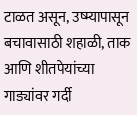टाळत असून, उष्म्यापासून बचावासाठी शहाळी, ताक आणि शीतपेयांच्या गाड्यांवर गर्दी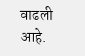वाढली आहे.